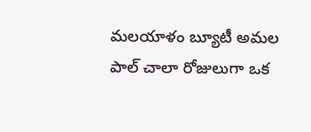మలయాళం బ్యూటీ అమల పాల్ చాలా రోజులుగా ఒక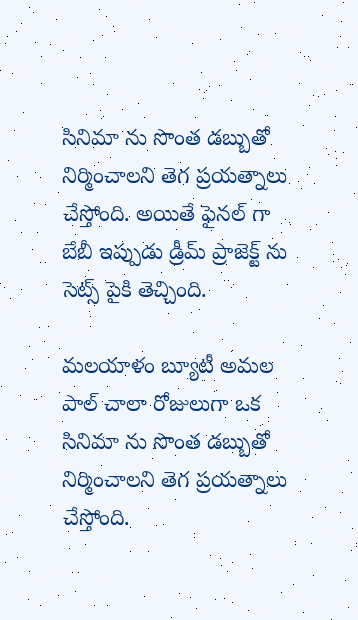సినిమా ను సొంత డబ్బుతో నిర్మించాలని తెగ ప్రయత్నాలు చేస్తోంది. అయితే ఫైనల్ గా బేబీ ఇప్పుడు డ్రీమ్ ప్రాజెక్ట్ ను సెట్స్ పైకి తెచ్చింది.

మలయాళం బ్యూటీ అమల పాల్ చాలా రోజులుగా ఒక సినిమా ను సొంత డబ్బుతో నిర్మించాలని తెగ ప్రయత్నాలు చేస్తోంది.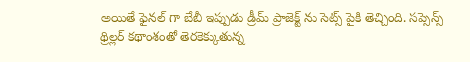అయితే ఫైనల్ గా బేబీ ఇప్పుడు డ్రీమ్ ప్రాజెక్ట్ ను సెట్స్ పైకి తెచ్చింది. సప్సెన్స్ థ్రిల్లర్ కథాంశంతో తెరకెక్కుతున్న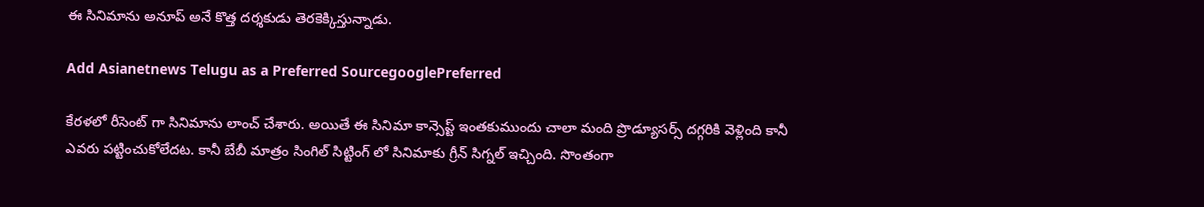ఈ సినిమాను అనూప్ అనే కొత్త దర్శకుడు తెరకెక్కిస్తున్నాడు.

Add Asianetnews Telugu as a Preferred SourcegooglePreferred

కేరళలో రీసెంట్ గా సినిమాను లాంచ్ చేశారు. అయితే ఈ సినిమా కాన్సెప్ట్ ఇంతకుముందు చాలా మంది ప్రొడ్యూసర్స్ దగ్గరికి వెళ్లింది కానీ ఎవరు పట్టించుకోలేదట. కానీ బేబీ మాత్రం సింగిల్ సిట్టింగ్ లో సినిమాకు గ్రీన్ సిగ్నల్ ఇచ్చింది. సొంతంగా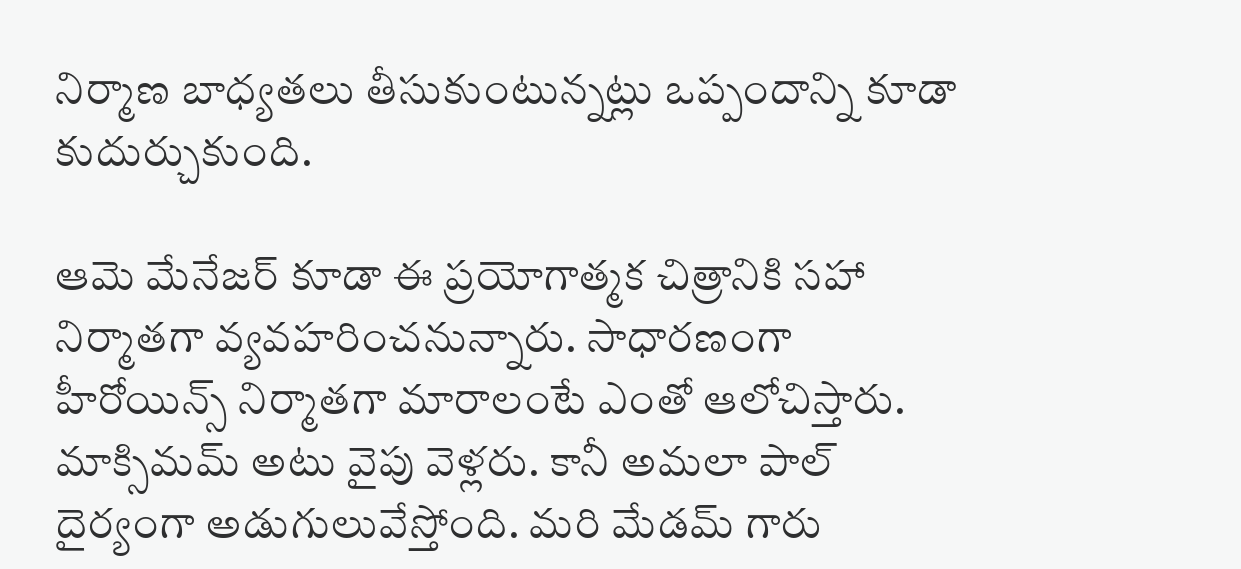నిర్మాణ బాధ్యతలు తీసుకుంటున్నట్లు ఒప్పందాన్ని కూడా కుదుర్చుకుంది.

ఆమె మేనేజర్ కూడా ఈ ప్రయోగాత్మక చిత్రానికి సహా నిర్మాతగా వ్యవహరించనున్నారు. సాధారణంగా హీరోయిన్స్ నిర్మాతగా మారాలంటే ఎంతో ఆలోచిస్తారు. మాక్సిమమ్ అటు వైపు వెళ్లరు. కానీ అమలా పాల్ దైర్యంగా అడుగులువేస్తోంది. మరి మేడమ్ గారు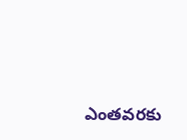ఎంతవరకు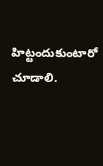హిట్టందుకుంటారో చూడాలి.